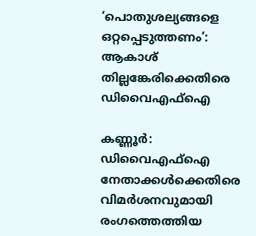‘പൊതുശല്യങ്ങളെ ഒറ്റപ്പെടുത്തണം’: ആകാശ് തില്ലങ്കേരിക്കെതിരെ ഡിവൈഎഫ്ഐ

കണ്ണൂർ: ഡിവൈഎഫ്ഐ നേതാക്കൾക്കെതിരെ വിമർശനവുമായി രംഗത്തെത്തിയ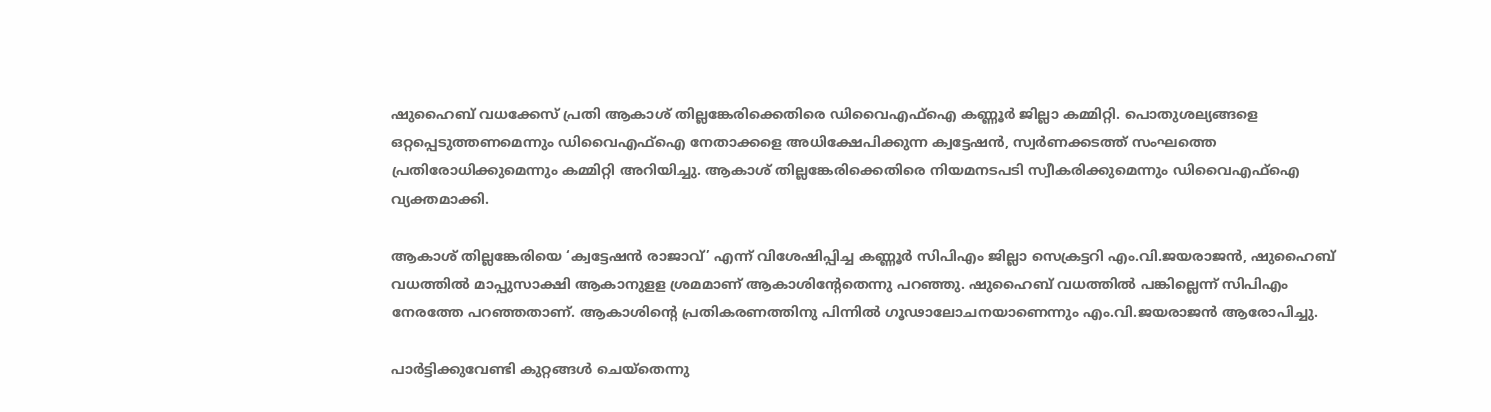ഷുഹൈബ് വധക്കേസ് പ്രതി ആകാശ് തില്ലങ്കേരിക്കെതിരെ ഡിവൈഎഫ്ഐ കണ്ണൂര്‍ ജില്ലാ കമ്മിറ്റി. പൊതുശല്യങ്ങളെ ഒറ്റപ്പെടുത്തണമെന്നും ഡിവൈഎഫ്ഐ നേതാക്കളെ അധിക്ഷേപിക്കുന്ന ക്വട്ടേഷന്‍, സ്വര്‍ണക്കടത്ത് സംഘത്തെ പ്രതിരോധിക്കുമെന്നും കമ്മിറ്റി അറിയിച്ചു. ആകാശ് തില്ലങ്കേരിക്കെതിരെ നിയമനടപടി സ്വീകരിക്കുമെന്നും ഡിവൈഎഫ്ഐ വ്യക്തമാക്കി.

ആകാശ് തില്ലങ്കേരിയെ ‘ക്വട്ടേഷന്‍ രാജാവ്’ എന്ന് വിശേഷിപ്പിച്ച കണ്ണൂർ സിപിഎം ജില്ലാ സെക്രട്ടറി എം.വി.ജയരാജന്‍, ഷുഹൈബ് വധത്തില്‍ മാപ്പുസാക്ഷി ആകാനുളള ശ്രമമാണ് ആകാശിന്റേതെന്നു പറഞ്ഞു. ഷുഹൈബ് വധത്തില്‍ പങ്കില്ലെന്ന് സിപിഎം നേരത്തേ പറഞ്ഞതാണ്. ആകാശിന്റെ പ്രതികരണത്തിനു പിന്നില്‍ ഗൂഢാലോചനയാണെന്നും എം.വി.ജയരാജന്‍ ആരോപിച്ചു.

പാര്‍ട്ടിക്കുവേണ്ടി കുറ്റങ്ങൾ ചെയ്തെന്നു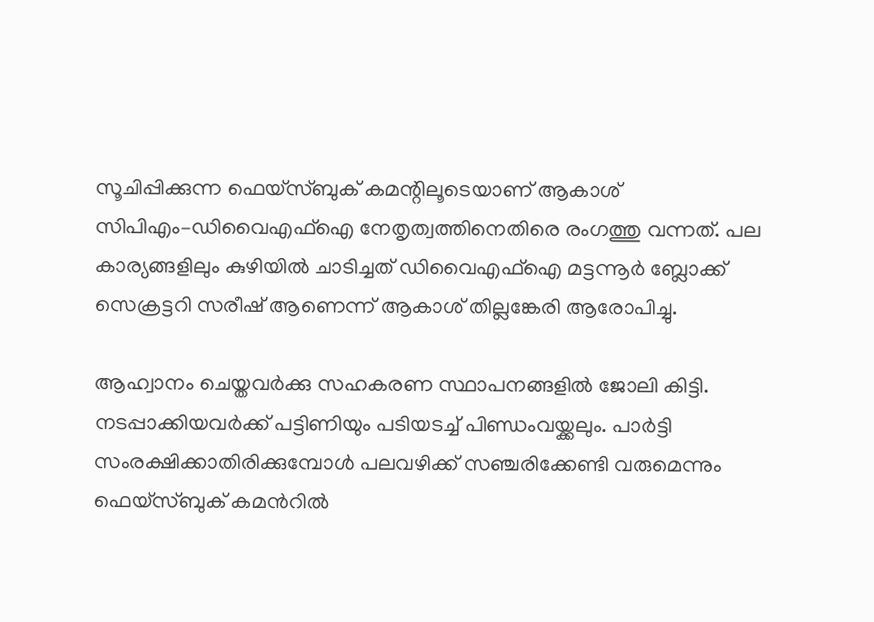സൂചിപ്പിക്കുന്ന ഫെയ്സ്ബുക് കമന്റിലൂടെയാണ് ആകാശ് സിപിഎം–ഡിവൈഎഫ്ഐ നേതൃത്വത്തിനെതിരെ രംഗത്തു വന്നത്. പല കാര്യങ്ങളിലും കുഴിയില്‍ ചാടിച്ചത് ഡിവൈഎഫ്ഐ മട്ടന്നൂര്‍ ബ്ലോക്ക് സെക്രട്ടറി സരീഷ് ആണെന്ന് ആകാശ് തില്ലങ്കേരി ആരോപിച്ചു.

ആഹ്വാനം ചെയ്തവര്‍ക്കു സഹകരണ സ്ഥാപനങ്ങളില്‍ ജോലി കിട്ടി. നടപ്പാക്കിയവര്‍ക്ക് പട്ടിണിയും പടിയടച്ച് പിണ്ഡംവയ്ക്കലും. പാര്‍ട്ടി സംരക്ഷിക്കാതിരിക്കുമ്പോള്‍ പലവഴിക്ക് സഞ്ചരിക്കേണ്ടി വരുമെന്നും ഫെയ്സ്ബുക് കമന്‍റി‍ല്‍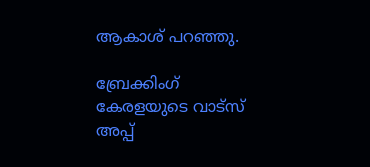ആകാശ് പറഞ്ഞു.

ബ്രേക്കിംഗ് കേരളയുടെ വാട്സ് അപ്പ്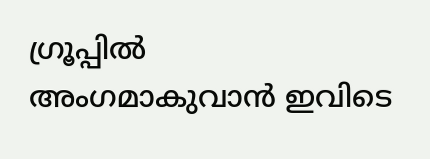ഗ്രൂപ്പിൽ അംഗമാകുവാൻ ഇവിടെ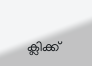ക്ലിക്ക്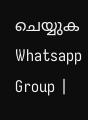ചെയ്യുക Whatsapp Group |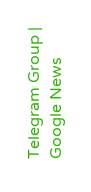Telegram Group | Google News